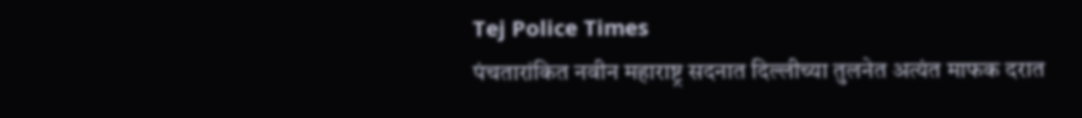Tej Police Times
पंचतारांकित नवीन महाराष्ट्र सदनात दिल्लीच्या तुलनेत अत्यंत माफक दरात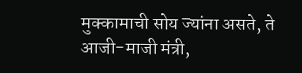मुक्कामाची सोय ज्यांना असते, ते आजी-माजी मंत्री,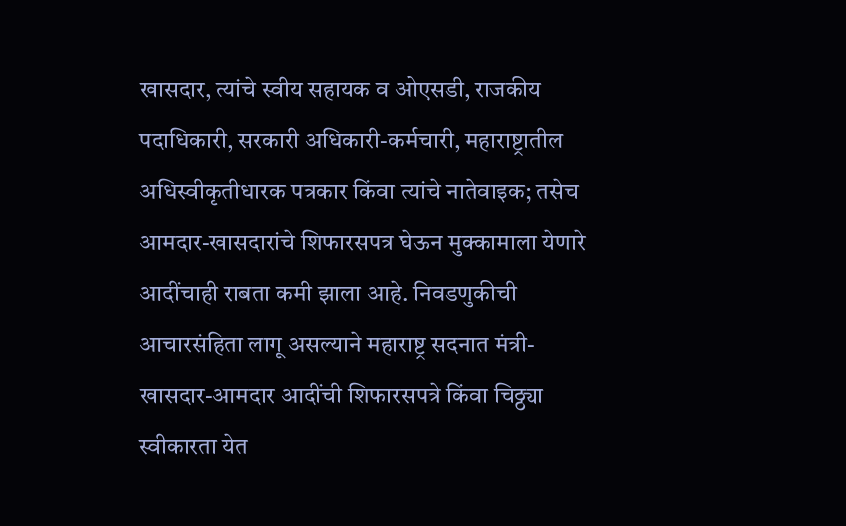खासदार, त्यांचे स्वीय सहायक व ओएसडी, राजकीय पदाधिकारी, सरकारी अधिकारी-कर्मचारी, महाराष्ट्रातील अधिस्वीकृतीधारक पत्रकार किंवा त्यांचे नातेवाइक; तसेच आमदार-खासदारांचे शिफारसपत्र घेऊन मुक्कामाला येणारे आदींचाही राबता कमी झाला आहे. निवडणुकीची आचारसंहिता लागू असल्याने महाराष्ट्र सदनात मंत्री-खासदार-आमदार आदींची शिफारसपत्रे किंवा चिठ्ठ्या स्वीकारता येत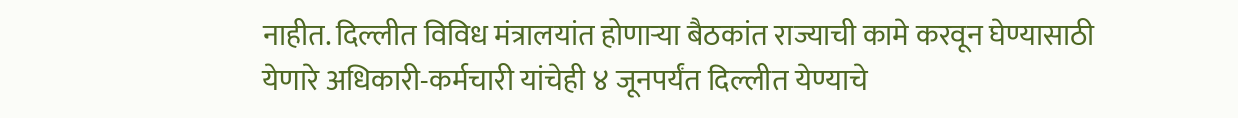नाहीत. दिल्लीत विविध मंत्रालयांत होणाऱ्या बैठकांत राज्याची कामे करवून घेण्यासाठी येणारे अधिकारी-कर्मचारी यांचेही ४ जूनपर्यंत दिल्लीत येण्याचे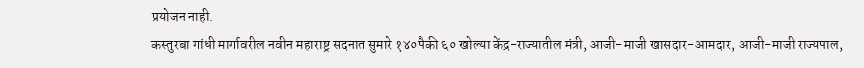प्रयोजन नाही.
कस्तुरबा गांधी मार्गावरील नवीन महाराष्ट्र सदनात सुमारे १४०पैकी ६० खोल्या केंद्र-राज्यातील मंत्री, आजी-माजी खासदार-आमदार, आजी-माजी राज्यपाल,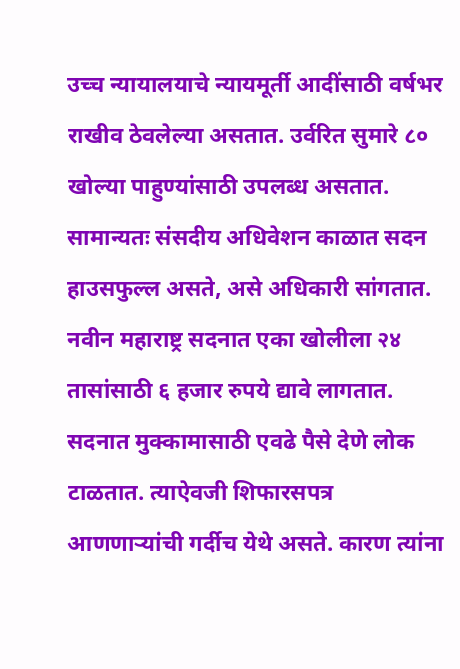उच्च न्यायालयाचे न्यायमूर्ती आदींसाठी वर्षभर राखीव ठेवलेल्या असतात. उर्वरित सुमारे ८० खोल्या पाहुण्यांसाठी उपलब्ध असतात. सामान्यतः संसदीय अधिवेशन काळात सदन हाउसफुल्ल असते, असे अधिकारी सांगतात. नवीन महाराष्ट्र सदनात एका खोलीला २४ तासांसाठी ६ हजार रुपये द्यावे लागतात. सदनात मुक्कामासाठी एवढे पैसे देणे लोक टाळतात. त्याऐवजी शिफारसपत्र आणणाऱ्यांची गर्दीच येथे असते. कारण त्यांना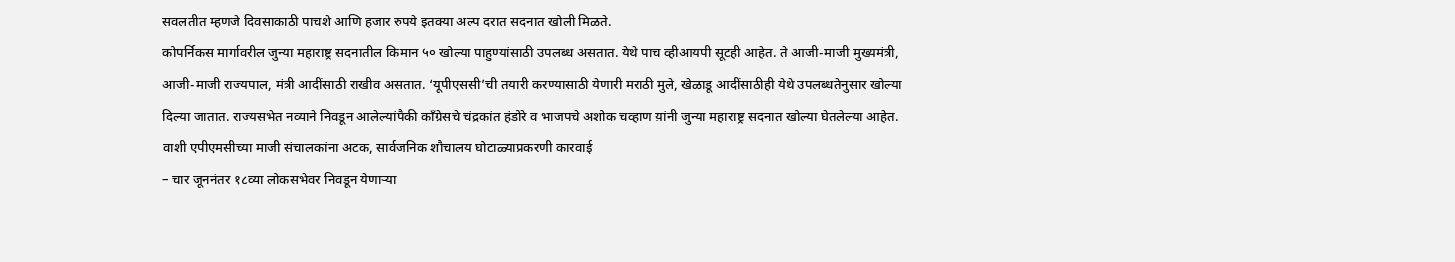सवलतीत म्हणजे दिवसाकाठी पाचशे आणि हजार रुपये इतक्या अल्प दरात सदनात खोली मिळते.
कोपर्निकस मार्गावरील जुन्या महाराष्ट्र सदनातील किमान ५० खोल्या पाहुण्यांसाठी उपलब्ध असतात. येथे पाच व्हीआयपी सूटही आहेत. ते आजी-माजी मुख्यमंत्री, आजी-माजी राज्यपाल, मंत्री आदींसाठी राखीव असतात. ‘यूपीएससी’ची तयारी करण्यासाठी येणारी मराठी मुले, खेळाडू आदींसाठीही येथे उपलब्धतेनुसार खोल्या दिल्या जातात. राज्यसभेत नव्याने निवडून आलेल्यांपैकी काँग्रेसचे चंद्रकांत हंडोरे व भाजपचे अशोक चव्हाण य़ांनी जुन्या महाराष्ट्र सदनात खोल्या घेतलेल्या आहेत.
वाशी एपीएमसीच्या माजी संचालकांना अटक, सार्वजनिक शौचालय घोटाळ्याप्रकरणी कारवाई
– चार जूननंतर १८व्या लोकसभेवर निवडून येणाऱ्या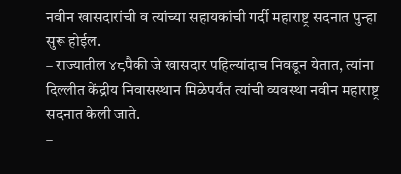नवीन खासदारांची व त्यांच्या सहायकांची गर्दी महाराष्ट्र सदनात पुन्हा सुरू होईल.
– राज्यातील ४८पैकी जे खासदार पहिल्यांदाच निवडून येतात, त्यांना दिल्लीत केंद्रीय निवासस्थान मिळेपर्यंत त्यांची व्यवस्था नवीन महाराष्ट्र सदनात केली जाते.
–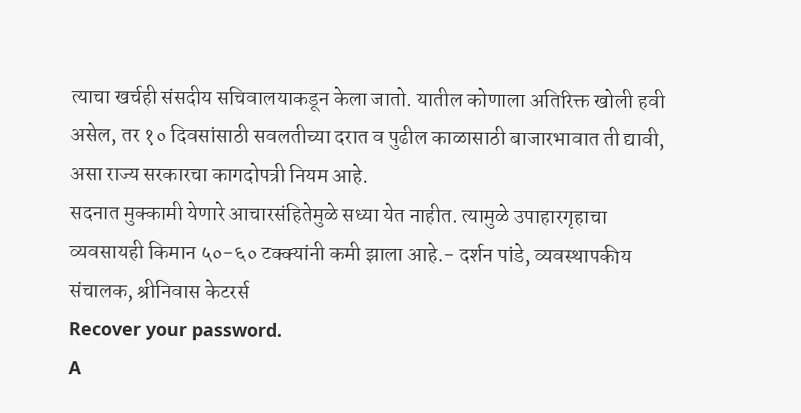त्याचा खर्चही संसदीय सचिवालयाकडून केला जातो. यातील कोणाला अतिरिक्त खोली हवी असेल, तर १० दिवसांसाठी सवलतीच्या दरात व पुढील काळासाठी बाजारभावात ती द्यावी, असा राज्य सरकारचा कागदोपत्री नियम आहे.
सदनात मुक्कामी येणारे आचारसंहितेमुळे सध्या येत नाहीत. त्यामुळे उपाहारगृहाचा व्यवसायही किमान ५०-६० टक्क्यांनी कमी झाला आहे.- दर्शन पांडे, व्यवस्थापकीय संचालक, श्रीनिवास केटरर्स
Recover your password.
A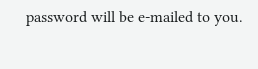password will be e-mailed to you.